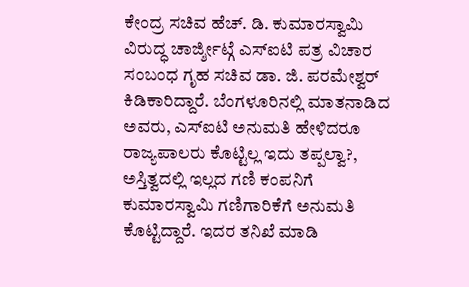ಕೇಂದ್ರ ಸಚಿವ ಹೆಚ್. ಡಿ. ಕುಮಾರಸ್ವಾಮಿ ವಿರುದ್ಧ ಚಾರ್ಜ್ಶೀಟ್ಗೆ ಎಸ್ಐಟಿ ಪತ್ರ ವಿಚಾರ ಸಂಬಂಧ ಗೃಹ ಸಚಿವ ಡಾ. ಜಿ. ಪರಮೇಶ್ವರ್ ಕಿಡಿಕಾರಿದ್ದಾರೆ. ಬೆಂಗಳೂರಿನಲ್ಲಿ ಮಾತನಾಡಿದ ಅವರು, ಎಸ್ಐಟಿ ಅನುಮತಿ ಹೇಳಿದರೂ ರಾಜ್ಯಪಾಲರು ಕೊಟ್ಟಿಲ್ಲ ಇದು ತಪ್ಪಲ್ವಾ?, ಅಸ್ತಿತ್ವದಲ್ಲಿ ಇಲ್ಲದ ಗಣಿ ಕಂಪನಿಗೆ ಕುಮಾರಸ್ವಾಮಿ ಗಣಿಗಾರಿಕೆಗೆ ಅನುಮತಿ ಕೊಟ್ಟಿದ್ದಾರೆ. ಇದರ ತನಿಖೆ ಮಾಡಿ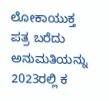ಲೋಕಾಯುಕ್ತ ಪತ್ರ ಬರೆದು ಅನುಮತಿಯನ್ನು 2023ರಲ್ಲಿ ಕ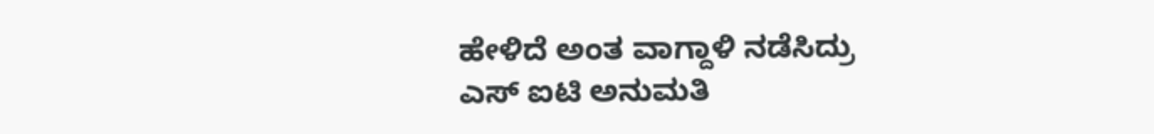ಹೇಳಿದೆ ಅಂತ ವಾಗ್ದಾಳಿ ನಡೆಸಿದ್ರು
ಎಸ್ ಐಟಿ ಅನುಮತಿ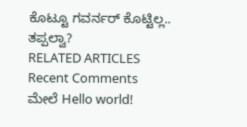ಕೊಟ್ಟೂ ಗವರ್ನರ್ ಕೊಟ್ಟಿಲ್ಲ.. ತಪ್ಪಲ್ವಾ?
RELATED ARTICLES
Recent Comments
ಮೇಲೆ Hello world!